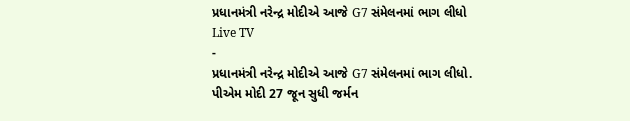પ્રધાનમંત્રી નરેન્દ્ર મોદીએ આજે G7 સંમેલનમાં ભાગ લીધો
Live TV
-
પ્રધાનમંત્રી નરેન્દ્ર મોદીએ આજે G7 સંમેલનમાં ભાગ લીધો. પીએમ મોદી 27 જૂન સુધી જર્મન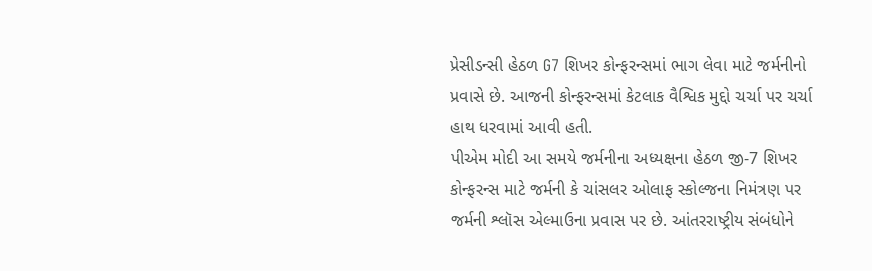પ્રેસીડન્સી હેઠળ G7 શિખર કોન્ફરન્સમાં ભાગ લેવા માટે જર્મનીનો પ્રવાસે છે. આજની કોન્ફરન્સમાં કેટલાક વૈશ્વિક મુદ્દો ચર્ચા પર ચર્ચા હાથ ધરવામાં આવી હતી.
પીએમ મોદી આ સમયે જર્મનીના અધ્યક્ષના હેઠળ જી-7 શિખર કોન્ફરન્સ માટે જર્મની કે ચાંસલર ઓલાફ સ્કોલ્જના નિમંત્રણ પર જર્મની શ્લૉસ એલ્માઉના પ્રવાસ પર છે. આંતરરાષ્ટ્રીય સંબંધોને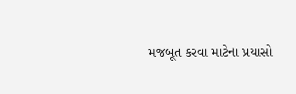મજબૂત કરવા માટેના પ્રયાસો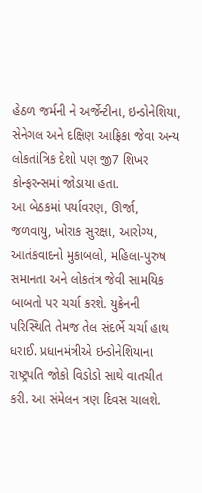હેઠળ જર્મની ને અર્જેન્ટીના, ઇન્ડોનેશિયા, સેનેગલ અને દક્ષિણ આફ્રિકા જેવા અન્ય લોકતાંત્રિક દેશો પણ જી7 શિખર કોન્ફરન્સમાં જોડાયા હતા.
આ બેઠકમાં પર્યાવરણ, ઊર્જા, જળવાયુ, ખોરાક સુરક્ષા, આરોગ્ય, આતંકવાદનો મુકાબલો, મહિલા-પુરુષ સમાનતા અને લોકતંત્ર જેવી સામયિક બાબતો પર ચર્ચા કરશે. યુક્રેનની પરિસ્થિતિ તેમજ તેલ સંદર્ભે ચર્ચા હાથ ધરાઈ. પ્રધાનમંત્રીએ ઇન્ડોનેશિયાના રાષ્ટ્રપતિ જોકો વિડોડો સાથે વાતચીત કરી. આ સંમેલન ત્રણ દિવસ ચાલશે.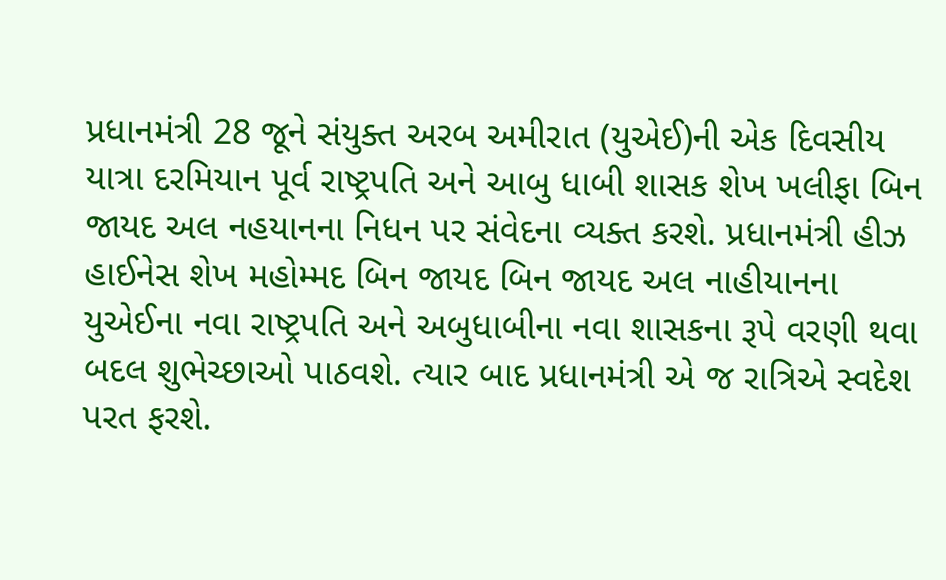પ્રધાનમંત્રી 28 જૂને સંયુક્ત અરબ અમીરાત (યુએઈ)ની એક દિવસીય યાત્રા દરમિયાન પૂર્વ રાષ્ટ્રપતિ અને આબુ ધાબી શાસક શેખ ખલીફા બિન જાયદ અલ નહયાનના નિધન પર સંવેદના વ્યક્ત કરશે. પ્રધાનમંત્રી હીઝ હાઈનેસ શેખ મહોમ્મદ બિન જાયદ બિન જાયદ અલ નાહીયાનના યુએઈના નવા રાષ્ટ્રપતિ અને અબુધાબીના નવા શાસકના રૂપે વરણી થવા બદલ શુભેચ્છાઓ પાઠવશે. ત્યાર બાદ પ્રધાનમંત્રી એ જ રાત્રિએ સ્વદેશ પરત ફરશે.